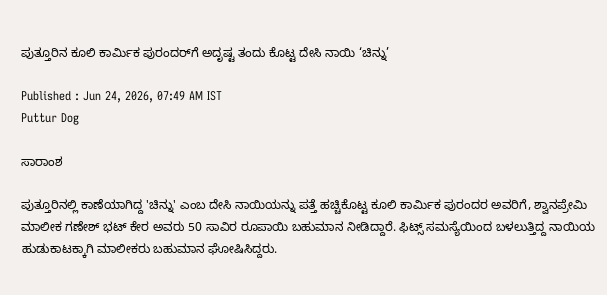ಪುತ್ತೂರಿನ ಕೂಲಿ ಕಾರ್ಮಿಕ ಪುರಂದರ್‌ಗೆ ಅದೃಷ್ಟ ತಂದು ಕೊಟ್ಟ ದೇಸಿ ನಾಯಿ ‘ಚಿನ್ನು’

Published : Jun 24, 2026, 07:49 AM IST
Puttur Dog

ಸಾರಾಂಶ

ಪುತ್ತೂರಿನಲ್ಲಿ ಕಾಣೆಯಾಗಿದ್ದ 'ಚಿನ್ನು' ಎಂಬ ದೇಸಿ ನಾಯಿಯನ್ನು ಪತ್ತೆ ಹಚ್ಚಿಕೊಟ್ಟ ಕೂಲಿ ಕಾರ್ಮಿಕ ಪುರಂದರ ಅವರಿಗೆ, ಶ್ವಾನಪ್ರೇಮಿ ಮಾಲೀಕ ಗಣೇಶ್ ಭಟ್ ಕೇರ ಅವರು 50 ಸಾವಿರ ರೂಪಾಯಿ ಬಹುಮಾನ ನೀಡಿದ್ದಾರೆ. ಫಿಟ್ಸ್ ಸಮಸ್ಯೆಯಿಂದ ಬಳಲುತ್ತಿದ್ದ ನಾಯಿಯ ಹುಡುಕಾಟಕ್ಕಾಗಿ ಮಾಲೀಕರು ಬಹುಮಾನ ಘೋಷಿಸಿದ್ದರು.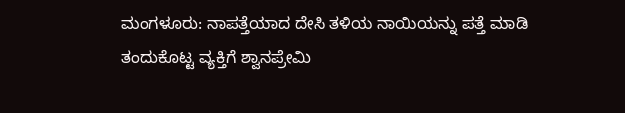ಮಂಗಳೂರು: ನಾಪತ್ತೆಯಾದ ದೇಸಿ ತಳಿಯ ನಾಯಿಯನ್ನು ಪತ್ತೆ ಮಾಡಿ ತಂದುಕೊಟ್ಟ ವ್ಯಕ್ತಿಗೆ ಶ್ವಾನಪ್ರೇಮಿ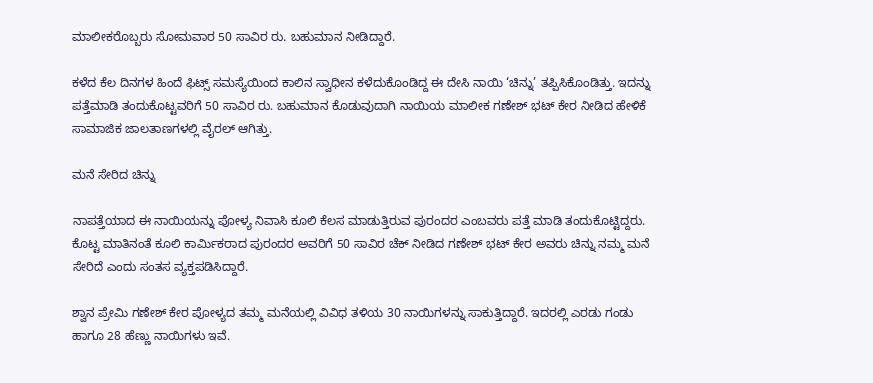ಮಾಲೀಕರೊಬ್ಬರು ಸೋಮವಾರ 50 ಸಾವಿರ ರು. ಬಹುಮಾನ ನೀಡಿದ್ದಾರೆ.

ಕಳೆದ ಕೆಲ ದಿನಗಳ ಹಿಂದೆ ಫಿಟ್ಸ್ ಸಮಸ್ಯೆಯಿಂದ ಕಾಲಿನ ಸ್ವಾಧೀನ ಕಳೆದುಕೊಂಡಿದ್ದ ಈ ದೇಸಿ ನಾಯಿ ‘ಚಿನ್ನು’ ತಪ್ಪಿಸಿಕೊಂಡಿತ್ತು. ಇದನ್ನು ಪತ್ತೆಮಾಡಿ ತಂದುಕೊಟ್ಟವರಿಗೆ 50 ಸಾವಿರ ರು. ಬಹುಮಾನ ಕೊಡುವುದಾಗಿ ನಾಯಿಯ ಮಾಲೀಕ ಗಣೇಶ್ ಭಟ್‌ ಕೇರ ನೀಡಿದ ಹೇಳಿಕೆ ಸಾಮಾಜಿಕ ಜಾಲತಾಣಗಳಲ್ಲಿ ವೈರಲ್ ಆಗಿತ್ತು.

ಮನೆ ಸೇರಿದ ಚಿನ್ನು

ನಾಪತ್ತೆಯಾದ ಈ ನಾಯಿಯನ್ನು ಪೋಳ್ಯ ನಿವಾಸಿ ಕೂಲಿ ಕೆಲಸ ಮಾಡುತ್ತಿರುವ ಪುರಂದರ ಎಂಬವರು ಪತ್ತೆ ಮಾಡಿ ತಂದುಕೊಟ್ಟಿದ್ದರು. ಕೊಟ್ಟ ಮಾತಿನಂತೆ ಕೂಲಿ ಕಾರ್ಮಿಕರಾದ ಪುರಂದರ ಅವರಿಗೆ 50 ಸಾವಿರ ಚೆಕ್ ನೀಡಿದ ಗಣೇಶ್ ಭಟ್ ಕೇರ ಅವರು ಚಿನ್ನು ನಮ್ಮ ಮನೆ ಸೇರಿದೆ ಎಂದು ಸಂತಸ ವ್ಯಕ್ತಪಡಿಸಿದ್ದಾರೆ.

ಶ್ವಾನ ಪ್ರೇಮಿ ಗಣೇಶ್ ಕೇರ ಪೋಳ್ಯದ ತಮ್ಮ ಮನೆಯಲ್ಲಿ ವಿವಿಧ ತಳಿಯ 30 ನಾಯಿಗಳನ್ನು ಸಾಕುತ್ತಿದ್ದಾರೆ. ಇದರಲ್ಲಿ ಎರಡು ಗಂಡು ಹಾಗೂ 28 ಹೆಣ್ಣು ನಾಯಿಗಳು ಇವೆ.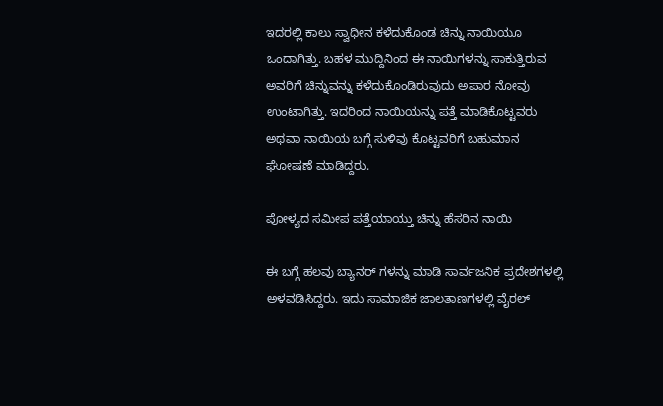ಇದರಲ್ಲಿ ಕಾಲು ಸ್ವಾಧೀನ ಕಳೆದುಕೊಂಡ ಚಿನ್ನು ನಾಯಿಯೂ ಒಂದಾಗಿತ್ತು. ಬಹಳ ಮುದ್ದಿನಿಂದ ಈ ನಾಯಿಗಳನ್ನು ಸಾಕುತ್ತಿರುವ ಅವರಿಗೆ ಚಿನ್ನುವನ್ನು ಕಳೆದುಕೊಂಡಿರುವುದು ಅಪಾರ ನೋವು ಉಂಟಾಗಿತ್ತು. ಇದರಿಂದ ನಾಯಿಯನ್ನು ಪತ್ತೆ ಮಾಡಿಕೊಟ್ಟವರು ಅಥವಾ ನಾಯಿಯ ಬಗ್ಗೆ ಸುಳಿವು ಕೊಟ್ಟವರಿಗೆ ಬಹುಮಾನ ಘೋಷಣೆ ಮಾಡಿದ್ದರು.

ಪೋಳ್ಯದ ಸಮೀಪ ಪತ್ತೆಯಾಯ್ತು ಚಿನ್ನು ಹೆಸರಿನ ನಾಯಿ

ಈ ಬಗ್ಗೆ ಹಲವು ಬ್ಯಾನರ್ ಗಳನ್ನು ಮಾಡಿ ಸಾರ್ವಜನಿಕ ಪ್ರದೇಶಗಳಲ್ಲಿ ಅಳವಡಿಸಿದ್ದರು. ಇದು ಸಾಮಾಜಿಕ ಜಾಲತಾಣಗಳಲ್ಲಿ ವೈರಲ್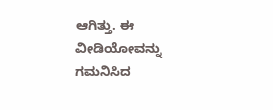ಆಗಿತ್ತು. ಈ ವೀಡಿಯೋವನ್ನು ಗಮನಿಸಿದ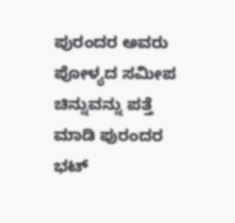ಪುರಂದರ ಅವರು ಪೋಳ್ಯದ ಸಮೀಪ ಚಿನ್ನುವನ್ನು ಪತ್ತೆ ಮಾಡಿ ಪುರಂದರ ಭಟ್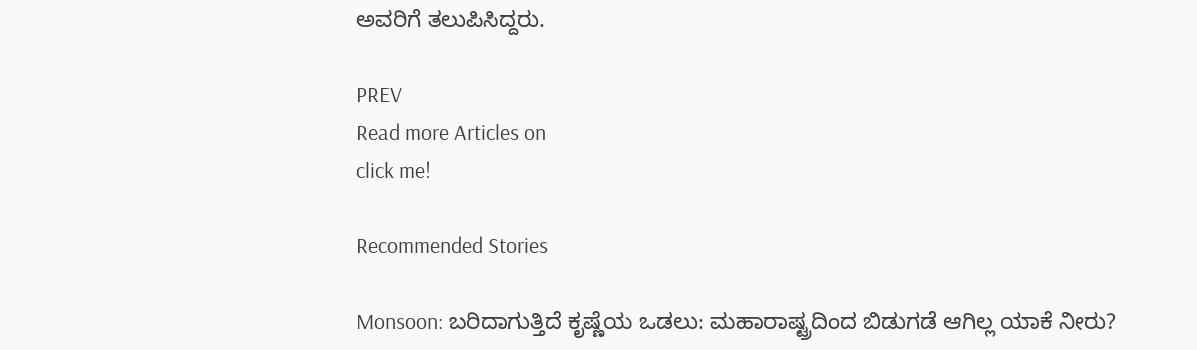ಅವರಿಗೆ ತಲುಪಿಸಿದ್ದರು.

PREV
Read more Articles on
click me!

Recommended Stories

Monsoon: ಬರಿದಾಗುತ್ತಿದೆ ಕೃಷ್ಣೆಯ ಒಡಲು: ಮಹಾರಾಷ್ಟ್ರದಿಂದ ಬಿಡುಗಡೆ ಆಗಿಲ್ಲ ಯಾಕೆ ನೀರು?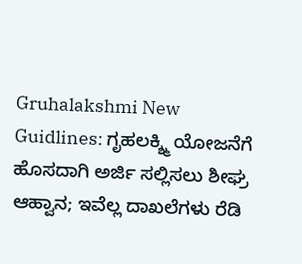Gruhalakshmi New Guidlines: ಗೃಹಲಕ್ಶ್ಮಿ ಯೋಜನೆಗೆ ಹೊಸದಾಗಿ ಅರ್ಜಿ ಸಲ್ಲಿಸಲು ಶೀಘ್ರ ಆಹ್ವಾನ; ಇವೆಲ್ಲ ದಾಖಲೆಗಳು ರೆಡಿ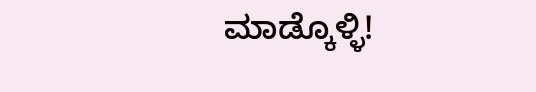ಮಾಡ್ಕೊಳ್ಳಿ!